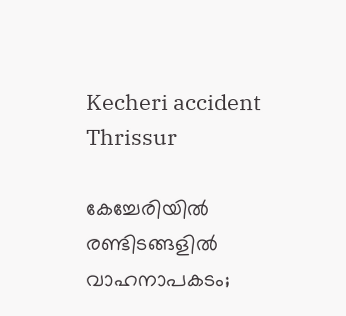Kecheri accident
Thrissur

കേച്ചേരിയിൽ രണ്ടിടങ്ങളിൽ വാഹനാപകടം;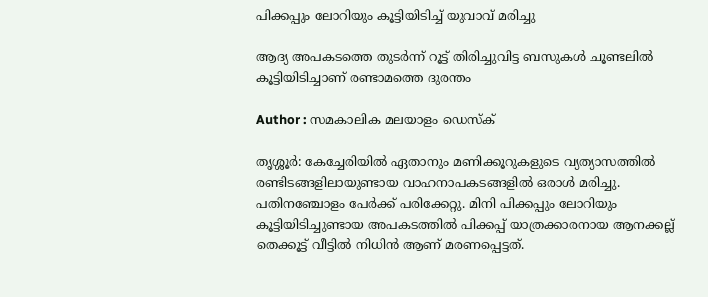പിക്കപ്പും ലോറിയും കൂട്ടിയിടിച്ച് യുവാവ് മരിച്ചു

ആദ്യ അപകടത്തെ തുടർന്ന് റൂട്ട് തിരിച്ചുവിട്ട ബസുകൾ ചൂണ്ടലിൽ കൂട്ടിയിടിച്ചാണ് രണ്ടാമത്തെ ദുരന്തം

Author : സമകാലിക മലയാളം ഡെസ്ക്

തൃശ്ശൂർ: കേച്ചേരിയിൽ ഏതാനും മണിക്കൂറുകളുടെ വ്യത്യാസത്തിൽ രണ്ടിടങ്ങളിലായുണ്ടായ വാഹനാപകടങ്ങളിൽ ഒരാൾ മരിച്ചു. പതിനഞ്ചോളം പേർക്ക് പരിക്കേറ്റു. മിനി പിക്കപ്പും ലോറിയും കൂട്ടിയിടിച്ചുണ്ടായ അപകടത്തിൽ പിക്കപ്പ് യാത്രക്കാരനായ ആനക്കല്ല് തെക്കൂട്ട് വീട്ടിൽ നിധിൻ ആണ് മരണപ്പെട്ടത്.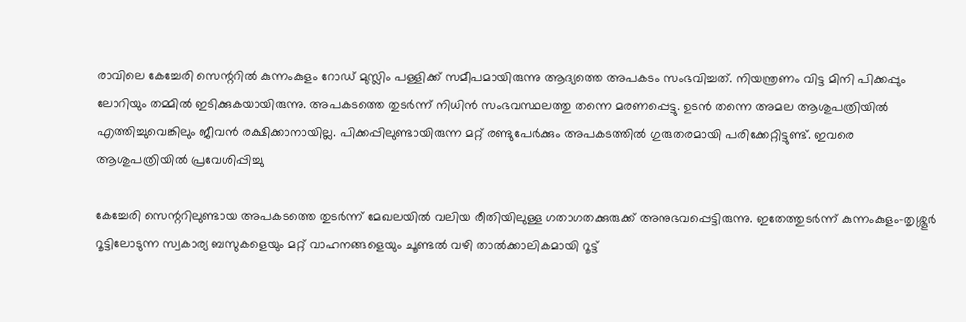രാവിലെ കേച്ചേരി സെന്ററിൽ കുന്നംകുളം റോഡ് മുസ്ലിം പള്ളിക്ക് സമീപമായിരുന്നു ആദ്യത്തെ അപകടം സംഭവിച്ചത്. നിയന്ത്രണം വിട്ട മിനി പിക്കപ്പും ലോറിയും തമ്മിൽ ഇടിക്കുകയായിരുന്നു. അപകടത്തെ തുടർന്ന് നിധിൻ സംഭവസ്ഥലത്തു തന്നെ മരണപ്പെട്ടു. ഉടൻ തന്നെ അമല ആശുപത്രിയിൽ എത്തിച്ചുവെങ്കിലും ജീവൻ രക്ഷിക്കാനായില്ല. പിക്കപ്പിലുണ്ടായിരുന്ന മറ്റ് രണ്ടുപേർക്കും അപകടത്തിൽ ഗുരുതരമായി പരിക്കേറ്റിട്ടുണ്ട്. ഇവരെ ആശുപത്രിയിൽ പ്രവേശിപ്പിച്ചു

കേച്ചേരി സെന്ററിലുണ്ടായ അപകടത്തെ തുടർന്ന് മേഖലയിൽ വലിയ രീതിയിലുള്ള ഗതാഗതക്കുരുക്ക് അനുഭവപ്പെട്ടിരുന്നു. ഇതേത്തുടർന്ന് കുന്നംകുളം-തൃശ്ശൂർ റൂട്ടിലോടുന്ന സ്വകാര്യ ബസുകളെയും മറ്റ് വാഹനങ്ങളെയും ചൂണ്ടൽ വഴി താൽക്കാലികമായി റൂട്ട്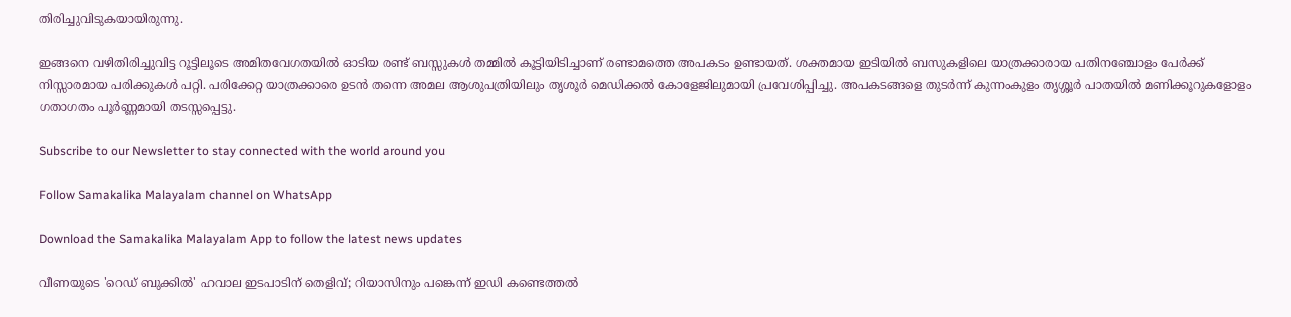തിരിച്ചുവിടുകയായിരുന്നു.

ഇങ്ങനെ വഴിതിരിച്ചുവിട്ട റൂട്ടിലൂടെ അമിതവേഗതയിൽ ഓടിയ രണ്ട് ബസ്സുകൾ തമ്മിൽ കൂട്ടിയിടിച്ചാണ് രണ്ടാമത്തെ അപകടം ഉണ്ടായത്. ശക്തമായ ഇടിയിൽ ബസുകളിലെ യാത്രക്കാരായ പതിനഞ്ചോളം പേർക്ക് നിസ്സാരമായ പരിക്കുകൾ പറ്റി. പരിക്കേറ്റ യാത്രക്കാരെ ഉടൻ തന്നെ അമല ആശുപത്രിയിലും തൃശൂർ മെഡിക്കൽ കോളേജിലുമായി പ്രവേശിപ്പിച്ചു. അപകടങ്ങളെ തുടർന്ന് കുന്നംകുളം തൃശ്ശൂർ പാതയിൽ മണിക്കൂറുകളോളം ഗതാഗതം പൂർണ്ണമായി തടസ്സപ്പെട്ടു.

Subscribe to our Newsletter to stay connected with the world around you

Follow Samakalika Malayalam channel on WhatsApp

Download the Samakalika Malayalam App to follow the latest news updates

വീണയുടെ 'റെഡ് ബുക്കില്‍' ഹവാല ഇടപാടിന് തെളിവ്; റിയാസിനും പങ്കെന്ന് ഇഡി കണ്ടെത്തല്‍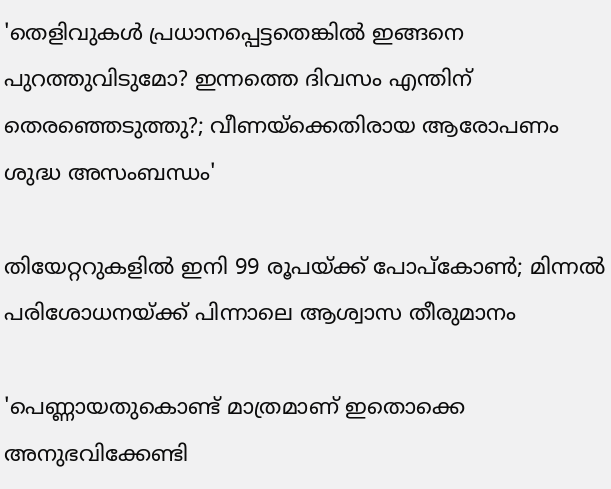'തെളിവുകള്‍ പ്രധാനപ്പെട്ടതെങ്കില്‍ ഇങ്ങനെ പുറത്തുവിടുമോ? ഇന്നത്തെ ദിവസം എന്തിന് തെരഞ്ഞെടുത്തു?; വീണയ്‌ക്കെതിരായ ആരോപണം ശുദ്ധ അസംബന്ധം'

തിയേറ്ററുകളില്‍ ഇനി 99 രൂപയ്ക്ക് പോപ്‌കോണ്‍; മിന്നല്‍ പരിശോധനയ്ക്ക് പിന്നാലെ ആശ്വാസ തീരുമാനം

'പെണ്ണായതുകൊണ്ട് മാത്രമാണ് ഇതൊക്കെ അനുഭവിക്കേണ്ടി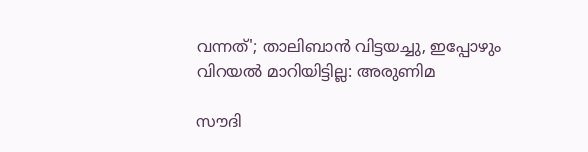വന്നത്'; താലിബാന്‍ വിട്ടയച്ചു, ഇപ്പോഴും വിറയല്‍ മാറിയിട്ടില്ല: അരുണിമ

സൗദി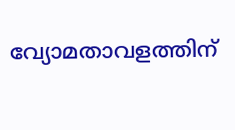വ്യോമതാവളത്തിന്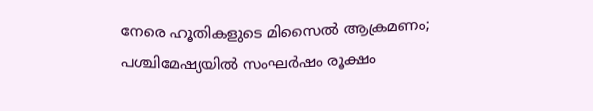നേരെ ഹൂതികളുടെ മിസൈല്‍ ആക്രമണം; പശ്ചിമേഷ്യയില്‍ സംഘര്‍ഷം രൂക്ഷം